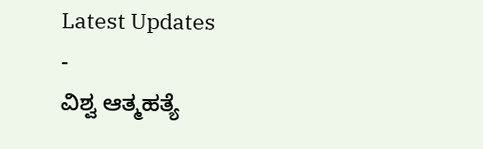Latest Updates
-
ವಿಶ್ವ ಆತ್ಮಹತ್ಯೆ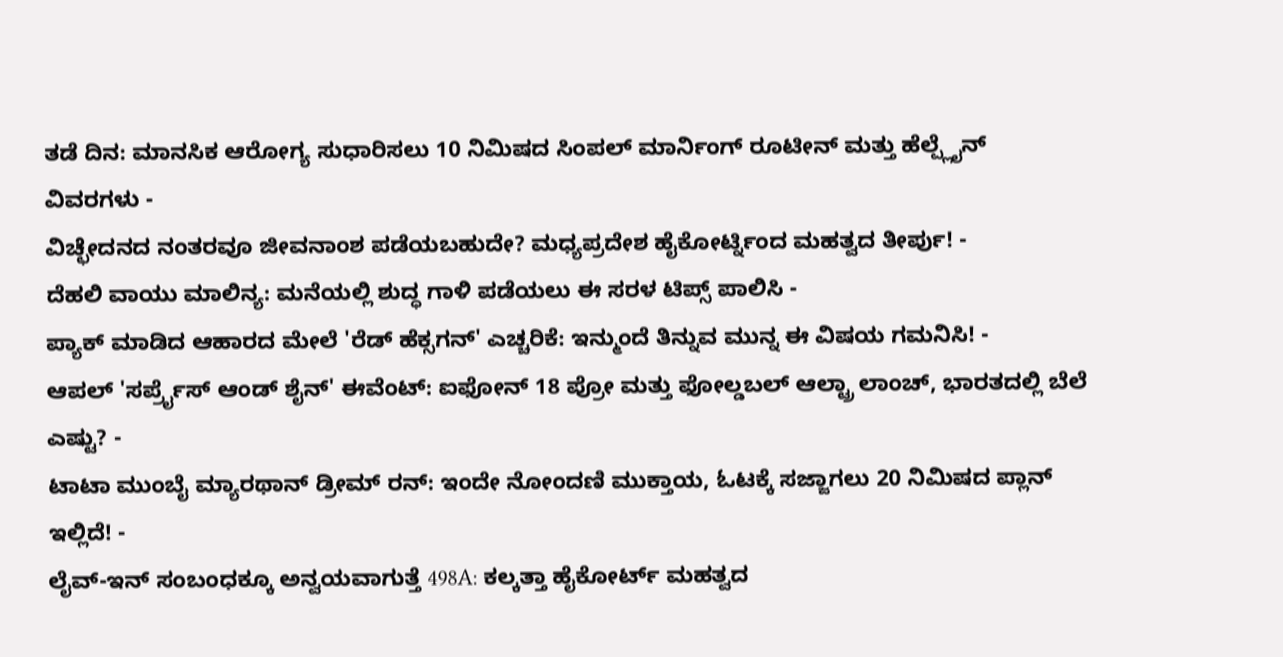ತಡೆ ದಿನ: ಮಾನಸಿಕ ಆರೋಗ್ಯ ಸುಧಾರಿಸಲು 10 ನಿಮಿಷದ ಸಿಂಪಲ್ ಮಾರ್ನಿಂಗ್ ರೂಟೀನ್ ಮತ್ತು ಹೆಲ್ಪ್ಲೈನ್ ವಿವರಗಳು -
ವಿಚ್ಛೇದನದ ನಂತರವೂ ಜೀವನಾಂಶ ಪಡೆಯಬಹುದೇ? ಮಧ್ಯಪ್ರದೇಶ ಹೈಕೋರ್ಟ್ನಿಂದ ಮಹತ್ವದ ತೀರ್ಪು! -
ದೆಹಲಿ ವಾಯು ಮಾಲಿನ್ಯ: ಮನೆಯಲ್ಲಿ ಶುದ್ಧ ಗಾಳಿ ಪಡೆಯಲು ಈ ಸರಳ ಟಿಪ್ಸ್ ಪಾಲಿಸಿ -
ಪ್ಯಾಕ್ ಮಾಡಿದ ಆಹಾರದ ಮೇಲೆ 'ರೆಡ್ ಹೆಕ್ಸಗನ್' ಎಚ್ಚರಿಕೆ: ಇನ್ಮುಂದೆ ತಿನ್ನುವ ಮುನ್ನ ಈ ವಿಷಯ ಗಮನಿಸಿ! -
ಆಪಲ್ 'ಸರ್ಪ್ರೈಸ್ ಆಂಡ್ ಶೈನ್' ಈವೆಂಟ್: ಐಫೋನ್ 18 ಪ್ರೋ ಮತ್ತು ಫೋಲ್ಡಬಲ್ ಆಲ್ಟ್ರಾ ಲಾಂಚ್, ಭಾರತದಲ್ಲಿ ಬೆಲೆ ಎಷ್ಟು? -
ಟಾಟಾ ಮುಂಬೈ ಮ್ಯಾರಥಾನ್ ಡ್ರೀಮ್ ರನ್: ಇಂದೇ ನೋಂದಣಿ ಮುಕ್ತಾಯ, ಓಟಕ್ಕೆ ಸಜ್ಜಾಗಲು 20 ನಿಮಿಷದ ಪ್ಲಾನ್ ಇಲ್ಲಿದೆ! -
ಲೈವ್-ಇನ್ ಸಂಬಂಧಕ್ಕೂ ಅನ್ವಯವಾಗುತ್ತೆ 498A: ಕಲ್ಕತ್ತಾ ಹೈಕೋರ್ಟ್ ಮಹತ್ವದ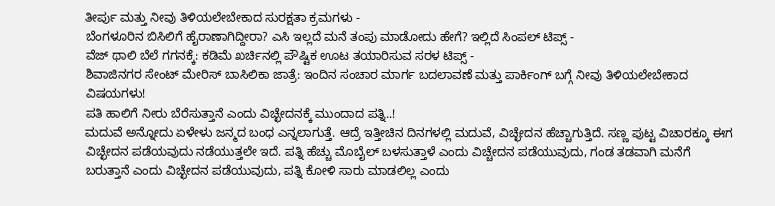ತೀರ್ಪು ಮತ್ತು ನೀವು ತಿಳಿಯಲೇಬೇಕಾದ ಸುರಕ್ಷತಾ ಕ್ರಮಗಳು -
ಬೆಂಗಳೂರಿನ ಬಿಸಿಲಿಗೆ ಹೈರಾಣಾಗಿದ್ದೀರಾ? ಎಸಿ ಇಲ್ಲದೆ ಮನೆ ತಂಪು ಮಾಡೋದು ಹೇಗೆ? ಇಲ್ಲಿದೆ ಸಿಂಪಲ್ ಟಿಪ್ಸ್ -
ವೆಜ್ ಥಾಲಿ ಬೆಲೆ ಗಗನಕ್ಕೆ: ಕಡಿಮೆ ಖರ್ಚಿನಲ್ಲಿ ಪೌಷ್ಟಿಕ ಊಟ ತಯಾರಿಸುವ ಸರಳ ಟಿಪ್ಸ್ -
ಶಿವಾಜಿನಗರ ಸೇಂಟ್ ಮೇರಿಸ್ ಬಾಸಿಲಿಕಾ ಜಾತ್ರೆ: ಇಂದಿನ ಸಂಚಾರ ಮಾರ್ಗ ಬದಲಾವಣೆ ಮತ್ತು ಪಾರ್ಕಿಂಗ್ ಬಗ್ಗೆ ನೀವು ತಿಳಿಯಲೇಬೇಕಾದ ವಿಷಯಗಳು!
ಪತಿ ಹಾಲಿಗೆ ನೀರು ಬೆರೆಸುತ್ತಾನೆ ಎಂದು ವಿಚ್ಛೇದನಕ್ಕೆ ಮುಂದಾದ ಪತ್ನಿ..!
ಮದುವೆ ಅನ್ನೋದು ಏಳೇಳು ಜನ್ಮದ ಬಂಧ ಎನ್ನಲಾಗುತ್ತೆ. ಆದ್ರೆ ಇತ್ತೀಚಿನ ದಿನಗಳಲ್ಲಿ ಮದುವೆ, ವಿಚ್ಛೇದನ ಹೆಚ್ಚಾಗುತ್ತಿದೆ. ಸಣ್ಣ ಪುಟ್ಟ ವಿಚಾರಕ್ಕೂ ಈಗ ವಿಚ್ಛೇದನ ಪಡೆಯವುದು ನಡೆಯುತ್ತಲೇ ಇದೆ. ಪತ್ನಿ ಹೆಚ್ಚು ಮೊಬೈಲ್ ಬಳಸುತ್ತಾಳೆ ಎಂದು ವಿಚ್ಚೇದನ ಪಡೆಯುವುದು, ಗಂಡ ತಡವಾಗಿ ಮನೆಗೆ ಬರುತ್ತಾನೆ ಎಂದು ವಿಚ್ಛೇದನ ಪಡೆಯುವುದು, ಪತ್ನಿ ಕೋಳಿ ಸಾರು ಮಾಡಲಿಲ್ಲ ಎಂದು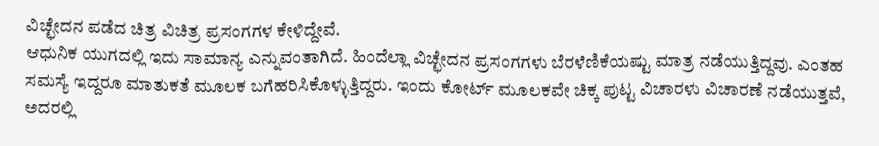ವಿಚ್ಛೇದನ ಪಡೆದ ಚಿತ್ರ ವಿಚಿತ್ರ ಪ್ರಸಂಗಗಳ ಕೇಳಿದ್ದೇವೆ.
ಆಧುನಿಕ ಯುಗದಲ್ಲಿ ಇದು ಸಾಮಾನ್ಯ ಎನ್ನುವಂತಾಗಿದೆ. ಹಿಂದೆಲ್ಲಾ ವಿಚ್ಛೇದನ ಪ್ರಸಂಗಗಳು ಬೆರಳೆಣಿಕೆಯಷ್ಟು ಮಾತ್ರ ನಡೆಯುತ್ತಿದ್ದವು. ಎಂತಹ ಸಮಸ್ಯೆ ಇದ್ದರೂ ಮಾತುಕತೆ ಮೂಲಕ ಬಗೆಹರಿಸಿಕೊಳ್ಳುತ್ತಿದ್ದರು. ಇಂದು ಕೋರ್ಟ್ ಮೂಲಕವೇ ಚಿಕ್ಕ ಪುಟ್ಟ ವಿಚಾರಳು ವಿಚಾರಣೆ ನಡೆಯುತ್ತವೆ, ಅದರಲ್ಲಿ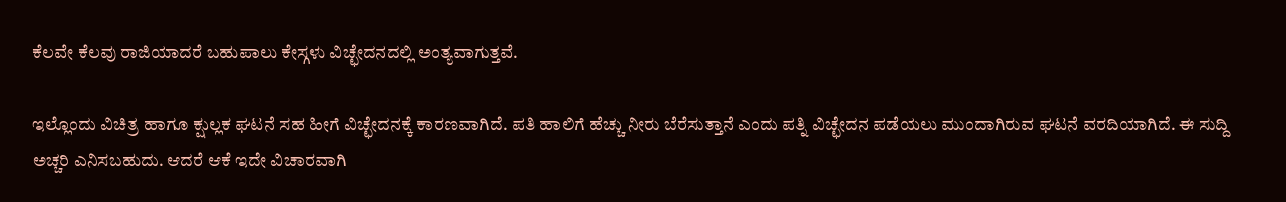ಕೆಲವೇ ಕೆಲವು ರಾಜಿಯಾದರೆ ಬಹುಪಾಲು ಕೇಸ್ಗಳು ವಿಚ್ಛೇದನದಲ್ಲಿ ಅಂತ್ಯವಾಗುತ್ತವೆ.

ಇಲ್ಲೊಂದು ವಿಚಿತ್ರ ಹಾಗೂ ಕ್ಷುಲ್ಲಕ ಘಟನೆ ಸಹ ಹೀಗೆ ವಿಚ್ಛೇದನಕ್ಕೆ ಕಾರಣವಾಗಿದೆ. ಪತಿ ಹಾಲಿಗೆ ಹೆಚ್ಚು ನೀರು ಬೆರೆಸುತ್ತಾನೆ ಎಂದು ಪತ್ನಿ ವಿಚ್ಛೇದನ ಪಡೆಯಲು ಮುಂದಾಗಿರುವ ಘಟನೆ ವರದಿಯಾಗಿದೆ. ಈ ಸುದ್ದಿ ಅಚ್ಚರಿ ಎನಿಸಬಹುದು. ಆದರೆ ಆಕೆ ಇದೇ ವಿಚಾರವಾಗಿ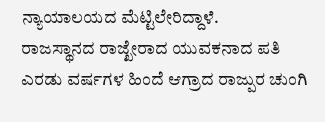ನ್ಯಾಯಾಲಯದ ಮೆಟ್ಟಿಲೇರಿದ್ದಾಳೆ.
ರಾಜಸ್ಥಾನದ ರಾಜ್ಖೇರಾದ ಯುವಕನಾದ ಪತಿ ಎರಡು ವರ್ಷಗಳ ಹಿಂದೆ ಆಗ್ರಾದ ರಾಜ್ಪುರ ಚುಂಗಿ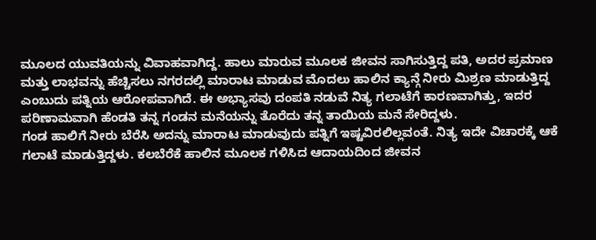ಮೂಲದ ಯುವತಿಯನ್ನು ವಿವಾಹವಾಗಿದ್ದ. ಹಾಲು ಮಾರುವ ಮೂಲಕ ಜೀವನ ಸಾಗಿಸುತ್ತಿದ್ದ ಪತಿ, ಅದರ ಪ್ರಮಾಣ ಮತ್ತು ಲಾಭವನ್ನು ಹೆಚ್ಚಿಸಲು ನಗರದಲ್ಲಿ ಮಾರಾಟ ಮಾಡುವ ಮೊದಲು ಹಾಲಿನ ಕ್ಯಾನ್ಗೆ ನೀರು ಮಿಶ್ರಣ ಮಾಡುತ್ತಿದ್ದ ಎಂಬುದು ಪತ್ನಿಯ ಆರೋಪವಾಗಿದೆ. ಈ ಅಭ್ಯಾಸವು ದಂಪತಿ ನಡುವೆ ನಿತ್ಯ ಗಲಾಟೆಗೆ ಕಾರಣವಾಗಿತ್ತು, ಇದರ ಪರಿಣಾಮವಾಗಿ ಹೆಂಡತಿ ತನ್ನ ಗಂಡನ ಮನೆಯನ್ನು ತೊರೆದು ತನ್ನ ತಾಯಿಯ ಮನೆ ಸೇರಿದ್ದಳು.
ಗಂಡ ಹಾಲಿಗೆ ನೀರು ಬೆರೆಸಿ ಅದನ್ನು ಮಾರಾಟ ಮಾಡುವುದು ಪತ್ನಿಗೆ ಇಷ್ಟವಿರಲಿಲ್ಲವಂತೆ. ನಿತ್ಯ ಇದೇ ವಿಚಾರಕ್ಕೆ ಆಕೆ ಗಲಾಟೆ ಮಾಡುತ್ತಿದ್ದಳು. ಕಲಬೆರೆಕೆ ಹಾಲಿನ ಮೂಲಕ ಗಳಿಸಿದ ಆದಾಯದಿಂದ ಜೀವನ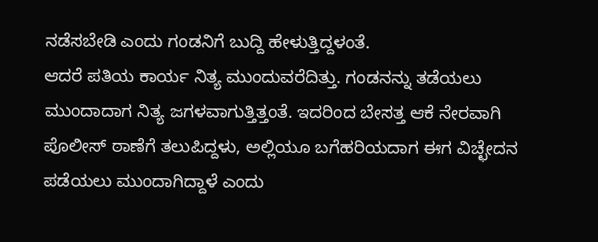ನಡೆಸಬೇಡಿ ಎಂದು ಗಂಡನಿಗೆ ಬುದ್ದಿ ಹೇಳುತ್ತಿದ್ದಳಂತೆ.
ಆದರೆ ಪತಿಯ ಕಾರ್ಯ ನಿತ್ಯ ಮುಂದುವರೆದಿತ್ತು. ಗಂಡನನ್ನು ತಡೆಯಲು ಮುಂದಾದಾಗ ನಿತ್ಯ ಜಗಳವಾಗುತ್ತಿತ್ತಂತೆ. ಇದರಿಂದ ಬೇಸತ್ತ ಆಕೆ ನೇರವಾಗಿ ಪೊಲೀಸ್ ಠಾಣೆಗೆ ತಲುಪಿದ್ದಳು, ಅಲ್ಲಿಯೂ ಬಗೆಹರಿಯದಾಗ ಈಗ ವಿಚ್ಛೇದನ ಪಡೆಯಲು ಮುಂದಾಗಿದ್ದಾಳೆ ಎಂದು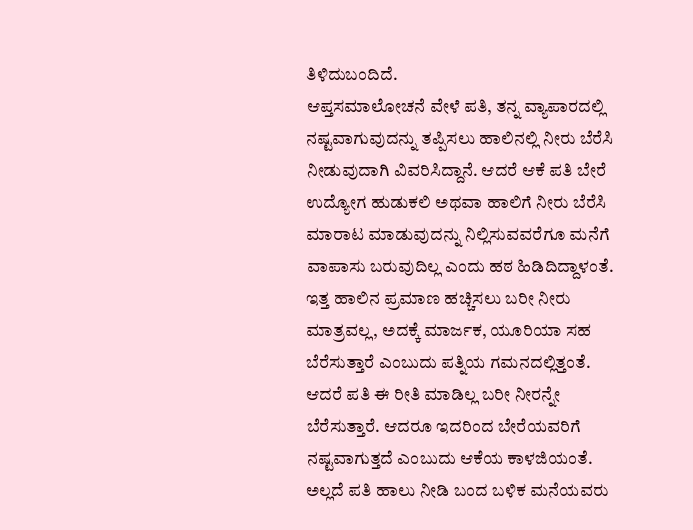ತಿಳಿದುಬಂದಿದೆ.
ಆಪ್ತಸಮಾಲೋಚನೆ ವೇಳೆ ಪತಿ, ತನ್ನ ವ್ಯಾಪಾರದಲ್ಲಿ ನಷ್ಟವಾಗುವುದನ್ನು ತಪ್ಪಿಸಲು ಹಾಲಿನಲ್ಲಿ ನೀರು ಬೆರೆಸಿ ನೀಡುವುದಾಗಿ ವಿವರಿಸಿದ್ದಾನೆ. ಆದರೆ ಆಕೆ ಪತಿ ಬೇರೆ ಉದ್ಯೋಗ ಹುಡುಕಲಿ ಅಥವಾ ಹಾಲಿಗೆ ನೀರು ಬೆರೆಸಿ ಮಾರಾಟ ಮಾಡುವುದನ್ನು ನಿಲ್ಲಿಸುವವರೆಗೂ ಮನೆಗೆ ವಾಪಾಸು ಬರುವುದಿಲ್ಲ ಎಂದು ಹಠ ಹಿಡಿದಿದ್ದಾಳಂತೆ.
ಇತ್ತ ಹಾಲಿನ ಪ್ರಮಾಣ ಹಚ್ಚಿಸಲು ಬರೀ ನೀರು ಮಾತ್ರವಲ್ಲ, ಅದಕ್ಕೆ ಮಾರ್ಜಕ, ಯೂರಿಯಾ ಸಹ ಬೆರೆಸುತ್ತಾರೆ ಎಂಬುದು ಪತ್ನಿಯ ಗಮನದಲ್ಲಿತ್ತಂತೆ. ಆದರೆ ಪತಿ ಈ ರೀತಿ ಮಾಡಿಲ್ಲ ಬರೀ ನೀರನ್ನೇ ಬೆರೆಸುತ್ತಾರೆ. ಆದರೂ ಇದರಿಂದ ಬೇರೆಯವರಿಗೆ ನಷ್ಟವಾಗುತ್ತದೆ ಎಂಬುದು ಆಕೆಯ ಕಾಳಜಿಯಂತೆ. ಅಲ್ಲದೆ ಪತಿ ಹಾಲು ನೀಡಿ ಬಂದ ಬಳಿಕ ಮನೆಯವರು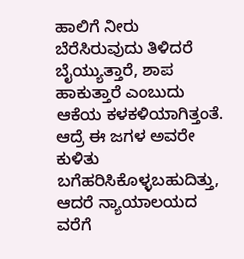ಹಾಲಿಗೆ ನೀರು ಬೆರೆಸಿರುವುದು ತಿಳಿದರೆ ಬೈಯ್ಯುತ್ತಾರೆ, ಶಾಪ ಹಾಕುತ್ತಾರೆ ಎಂಬುದು ಆಕೆಯ ಕಳಕಳಿಯಾಗಿತ್ತಂತೆ.
ಆದ್ರೆ ಈ ಜಗಳ ಅವರೇ ಕುಳಿತು ಬಗೆಹರಿಸಿಕೊಳ್ಳಬಹುದಿತ್ತು, ಆದರೆ ನ್ಯಾಯಾಲಯದ ವರೆಗೆ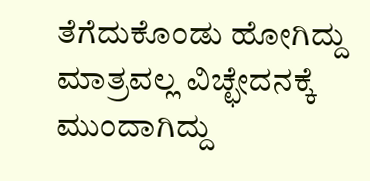ತೆಗೆದುಕೊಂಡು ಹೋಗಿದ್ದು ಮಾತ್ರವಲ್ಲ ವಿಚ್ಛೇದನಕ್ಕೆ ಮುಂದಾಗಿದ್ದು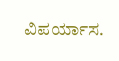ವಿಪರ್ಯಾಸ.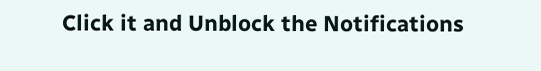Click it and Unblock the Notifications